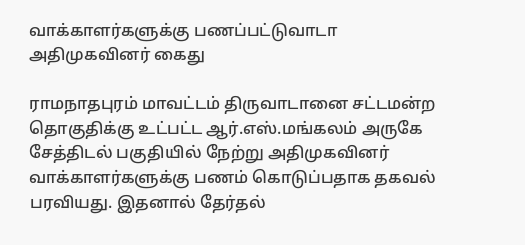வாக்காளர்களுக்கு பணப்பட்டுவாடா அதிமுகவினர் கைது

ராமநாதபுரம் மாவட்டம் திருவாடானை சட்டமன்ற தொகுதிக்கு உட்பட்ட ஆர்.எஸ்.மங்கலம் அருகே சேத்திடல் பகுதியில் நேற்று அதிமுகவினர் வாக்காளர்களுக்கு பணம் கொடுப்பதாக தகவல் பரவியது. இதனால் தேர்தல்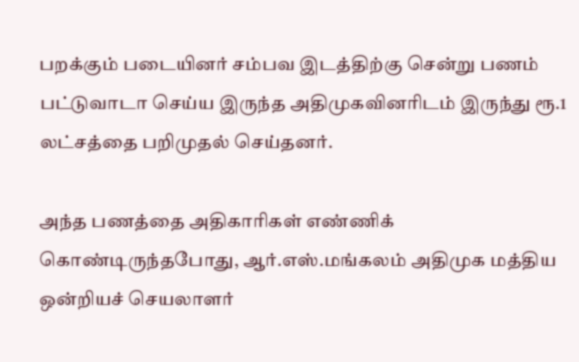பறக்கும் படையினர் சம்பவ இடத்திற்கு சென்று பணம் பட்டுவாடா செய்ய இருந்த அதிமுகவினரிடம் இருந்து ரூ.1 லட்சத்தை பறிமுதல் செய்தனர்.

அந்த பணத்தை அதிகாரிகள் எண்ணிக் கொண்டிருந்தபோது, ஆர்.எஸ்.மங்கலம் அதிமுக மத்திய ஒன்றியச் செயலாளர்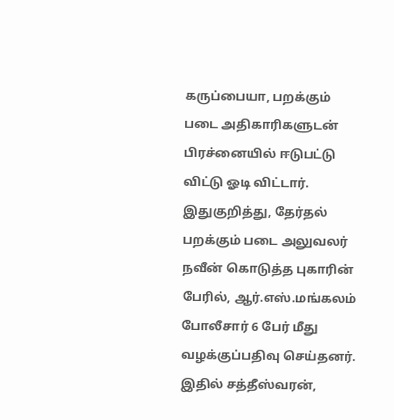கருப்பையா, பறக்கும் படை அதிகாரிகளுடன் பிரச்னையில் ஈடுபட்டு விட்டு ஓடி விட்டார். இதுகுறித்து, தேர்தல் பறக்கும் படை அலுவலர் நவீன் கொடுத்த புகாரின் பேரில், ஆர்.எஸ்.மங்கலம் போலீசார் 6 பேர் மீது வழக்குப்பதிவு செய்தனர். இதில் சத்தீஸ்வரன்,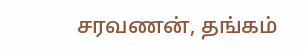சரவணன், தங்கம்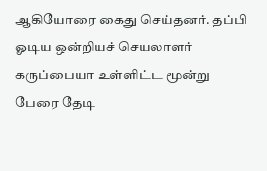ஆகியோரை கைது செய்தனர். தப்பி ஓடிய ஒன்றியச் செயலாளர் கருப்பையா உள்ளிட்ட மூன்று பேரை தேடி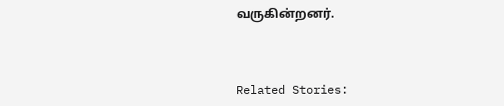வருகின்றனர்.



Related Stories: